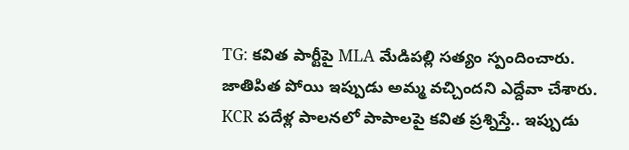TG: కవిత పార్టీపై MLA మేడిపల్లి సత్యం స్పందించారు. జాతిపిత పోయి ఇప్పుడు అమ్మ వచ్చిందని ఎద్దేవా చేశారు. KCR పదేళ్ల పాలనలో పాపాలపై కవిత ప్రశ్నిస్తే.. ఇప్పుడు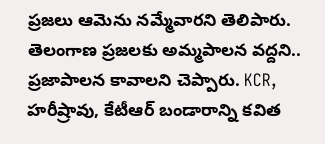ప్రజలు ఆమెను నమ్మేవారని తెలిపారు. తెలంగాణ ప్రజలకు అమ్మపాలన వద్దని.. ప్రజాపాలన కావాలని చెప్పారు. KCR, హరీష్రావు, కేటీఆర్ బండారాన్ని కవిత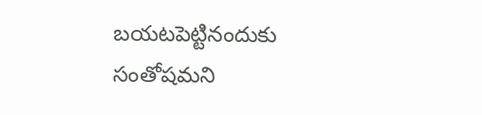బయటపెట్టినందుకు సంతోషమని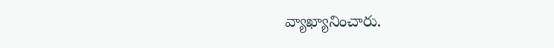వ్యాఖ్యానించారు.